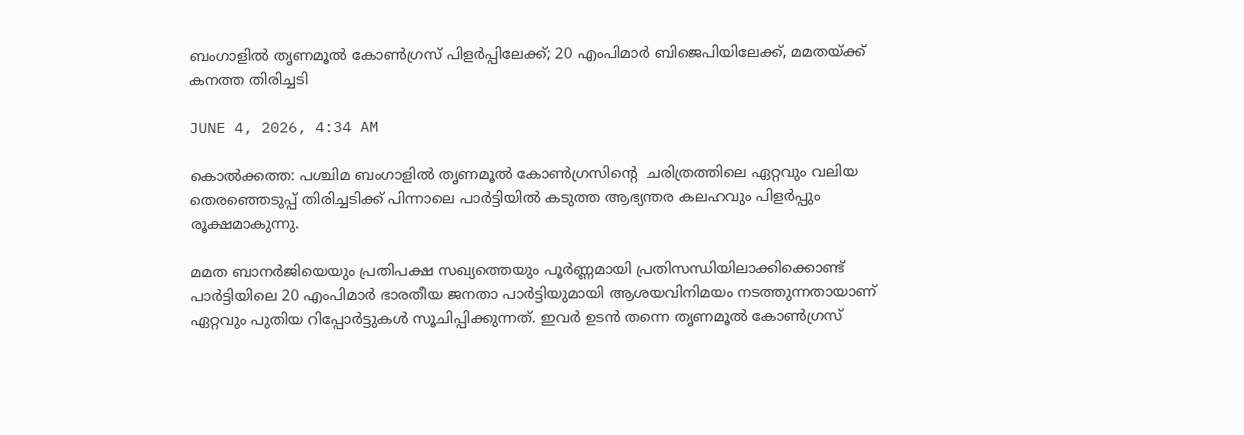ബംഗാളിൽ തൃണമൂൽ കോൺഗ്രസ് പിളർപ്പിലേക്ക്; 20 എംപിമാർ ബിജെപിയിലേക്ക്, മമതയ്ക്ക് കനത്ത തിരിച്ചടി

JUNE 4, 2026, 4:34 AM

കൊൽക്കത്ത: പശ്ചിമ ബംഗാളിൽ തൃണമൂൽ കോൺഗ്രസിന്റെ  ചരിത്രത്തിലെ ഏറ്റവും വലിയ തെരഞ്ഞെടുപ്പ് തിരിച്ചടിക്ക് പിന്നാലെ പാർട്ടിയിൽ കടുത്ത ആഭ്യന്തര കലഹവും പിളർപ്പും രൂക്ഷമാകുന്നു.

മമത ബാനർജിയെയും പ്രതിപക്ഷ സഖ്യത്തെയും പൂർണ്ണമായി പ്രതിസന്ധിയിലാക്കിക്കൊണ്ട് പാർട്ടിയിലെ 20 എംപിമാർ ഭാരതീയ ജനതാ പാർട്ടിയുമായി ആശയവിനിമയം നടത്തുന്നതായാണ് ഏറ്റവും പുതിയ റിപ്പോർട്ടുകൾ സൂചിപ്പിക്കുന്നത്. ഇവർ ഉടൻ തന്നെ തൃണമൂൽ കോൺഗ്രസ്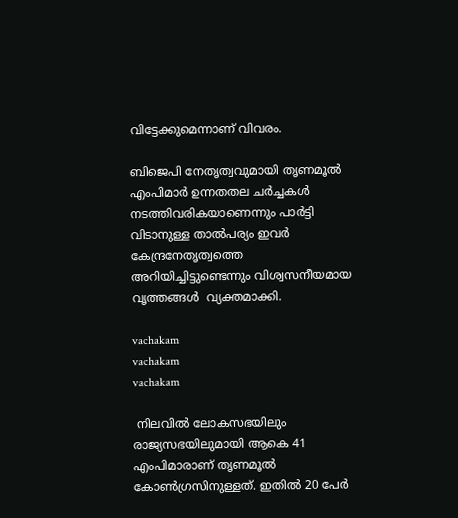വിട്ടേക്കുമെന്നാണ് വിവരം.

ബിജെപി നേതൃത്വവുമായി തൃണമൂൽ എംപിമാർ ഉന്നതതല ചർച്ചകൾ നടത്തിവരികയാണെന്നും പാർട്ടി വിടാനുള്ള താൽപര്യം ഇവർ കേന്ദ്രനേതൃത്വത്തെ അറിയിച്ചിട്ടുണ്ടെന്നും വിശ്വസനീയമായ വൃത്തങ്ങൾ  വ്യക്തമാക്കി.

vachakam
vachakam
vachakam

 നിലവിൽ ലോകസഭയിലും രാജ്യസഭയിലുമായി ആകെ 41 എംപിമാരാണ് തൃണമൂൽ കോൺഗ്രസിനുള്ളത്. ഇതിൽ 20 പേർ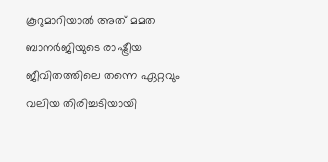കൂറുമാറിയാൽ അത് മമത ബാനർജിയുടെ രാഷ്ട്രീയ ജീവിതത്തിലെ തന്നെ ഏറ്റവും വലിയ തിരിച്ചടിയായി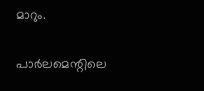മാറും.

പാർലമെന്റിലെ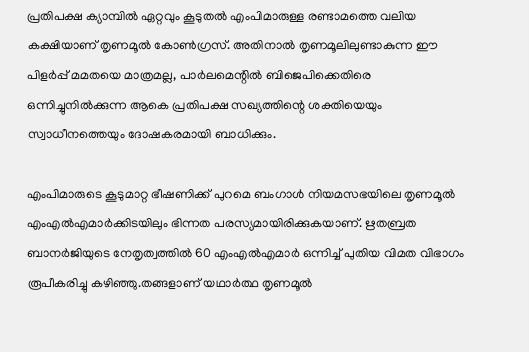പ്രതിപക്ഷ ക്യാമ്പിൽ ഏറ്റവും കൂടുതൽ എംപിമാരുള്ള രണ്ടാമത്തെ വലിയ കക്ഷിയാണ് തൃണമൂൽ കോൺഗ്രസ്. അതിനാൽ തൃണമൂലിലുണ്ടാകുന്ന ഈ പിളർപ്പ് മമതയെ മാത്രമല്ല, പാർലമെന്റിൽ ബിജെപിക്കെതിരെ ഒന്നിച്ചുനിൽക്കുന്ന ആകെ പ്രതിപക്ഷ സഖ്യത്തിന്റെ ശക്തിയെയും സ്വാധീനത്തെയും ദോഷകരമായി ബാധിക്കും.

എംപിമാരുടെ കൂടുമാറ്റ ഭീഷണിക്ക് പുറമെ ബംഗാൾ നിയമസഭയിലെ തൃണമൂൽ എംഎൽഎമാർക്കിടയിലും ഭിന്നത പരസ്യമായിരിക്കുകയാണ്. ഋതബ്രത ബാനർജിയുടെ നേതൃത്വത്തിൽ 60 എംഎൽഎമാർ ഒന്നിച്ച് പുതിയ വിമത വിഭാഗം രൂപീകരിച്ചു കഴിഞ്ഞു.തങ്ങളാണ് യഥാർത്ഥ തൃണമൂൽ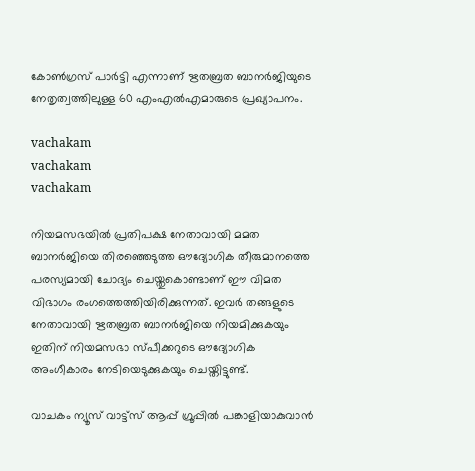കോൺഗ്രസ് പാർട്ടി എന്നാണ് ഋതബ്രത ബാനർജിയുടെ നേതൃത്വത്തിലുള്ള 60 എംഎൽഎമാരുടെ പ്രഖ്യാപനം.

vachakam
vachakam
vachakam

നിയമസഭയിൽ പ്രതിപക്ഷ നേതാവായി മമത ബാനർജിയെ തിരഞ്ഞെടുത്ത ഔദ്യോഗിക തീരുമാനത്തെ പരസ്യമായി ചോദ്യം ചെയ്തുകൊണ്ടാണ് ഈ വിമത വിഭാഗം രംഗത്തെത്തിയിരിക്കുന്നത്. ഇവർ തങ്ങളുടെ നേതാവായി ഋതബ്രത ബാനർജിയെ നിയമിക്കുകയും ഇതിന് നിയമസഭാ സ്പീക്കറുടെ ഔദ്യോഗിക അംഗീകാരം നേടിയെടുക്കുകയും ചെയ്തിട്ടുണ്ട്.

വാചകം ന്യൂസ് വാട്ട്സ് ആപ്പ് ഗ്രൂപ്പിൽ പങ്കാളിയാകുവാൻ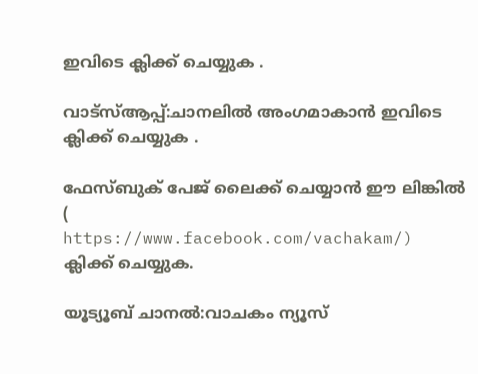ഇവിടെ ക്ലിക്ക് ചെയ്യുക .

വാട്സ്ആപ്പ്:ചാനലിൽ അംഗമാകാൻ ഇവിടെ ക്ലിക്ക് ചെയ്യുക .

ഫേസ്ബുക് പേജ് ലൈക്ക് ചെയ്യാൻ ഈ ലിങ്കിൽ (
https://www.facebook.com/vachakam/) ക്ലിക്ക് ചെയ്യുക.

യൂട്യൂബ് ചാനൽ:വാചകം ന്യൂസ്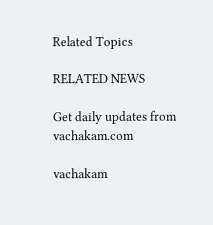Related Topics

RELATED NEWS

Get daily updates from vachakam.com

vachakam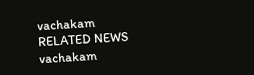vachakam
RELATED NEWS
vachakam